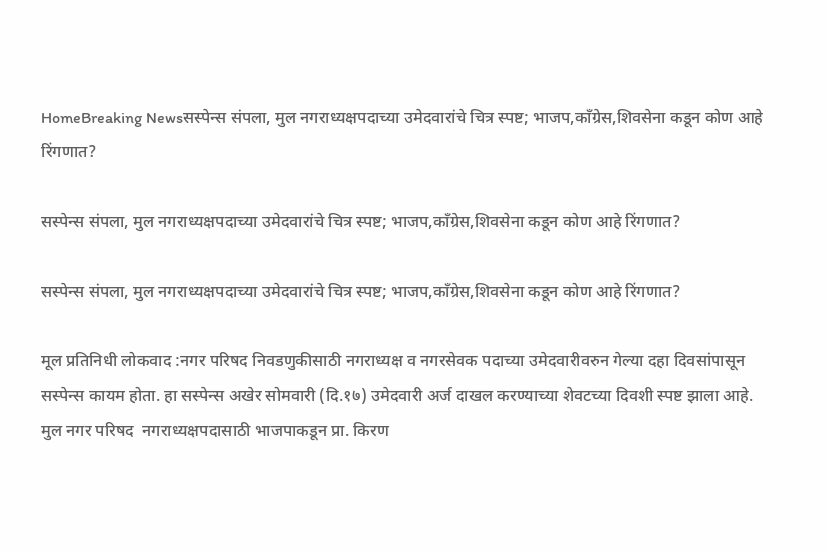HomeBreaking Newsसस्पेन्स संपला, मुल नगराध्यक्षपदाच्या उमेदवारांचे चित्र स्पष्ट; भाजप,काँग्रेस,शिवसेना कडून कोण आहे रिंगणात?

सस्पेन्स संपला, मुल नगराध्यक्षपदाच्या उमेदवारांचे चित्र स्पष्ट; भाजप,काँग्रेस,शिवसेना कडून कोण आहे रिंगणात?

सस्पेन्स संपला, मुल नगराध्यक्षपदाच्या उमेदवारांचे चित्र स्पष्ट; भाजप,काँग्रेस,शिवसेना कडून कोण आहे रिंगणात?

मूल प्रतिनिधी लोकवाद :नगर परिषद निवडणुकीसाठी नगराध्यक्ष व नगरसेवक पदाच्या उमेदवारीवरुन गेल्या दहा दिवसांपासून सस्पेन्स कायम होता. हा सस्पेन्स अखेर सोमवारी (दि.१७) उमेदवारी अर्ज दाखल करण्याच्या शेवटच्या दिवशी स्पष्ट झाला आहे. मुल नगर परिषद  नगराध्यक्षपदासाठी भाजपाकडून प्रा. किरण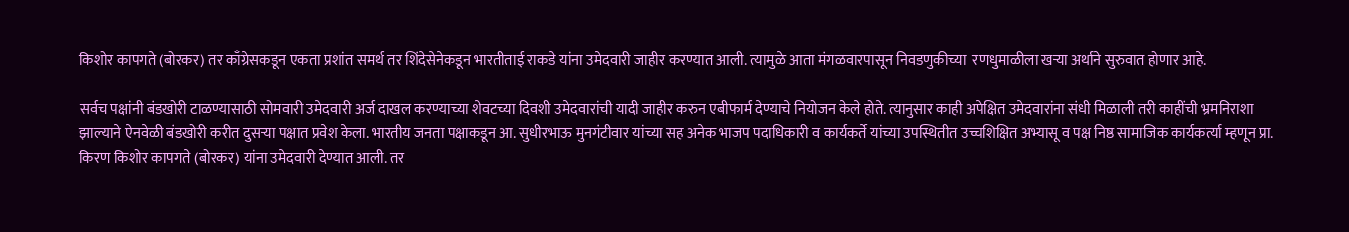किशोर कापगते (बोरकर) तर काँग्रेसकडून एकता प्रशांत समर्थ तर शिंदेसेनेकडून भारतीताई राकडे यांना उमेदवारी जाहीर करण्यात आली. त्यामुळे आता मंगळवारपासून निवडणुकीच्या  रणधुमाळीला खऱ्या अर्थाने सुरुवात होणार आहे.

सर्वच पक्षांनी बंडखोरी टाळण्यासाठी सोमवारी उमेदवारी अर्ज दाखल करण्याच्या शेवटच्या दिवशी उमेदवारांची यादी जाहीर करुन एबीफार्म देण्याचे नियोजन केले होते. त्यानुसार काही अपेक्षित उमेदवारांना संधी मिळाली तरी काहींची भ्रमनिराशा झाल्याने ऐनवेळी बंडखोरी करीत दुसऱ्या पक्षात प्रवेश केला. भारतीय जनता पक्षाकडून आ. सुधीरभाऊ मुनगंटीवार यांच्या सह अनेक भाजप पदाधिकारी व कार्यकर्ते यांच्या उपस्थितीत उच्चशिक्षित अभ्यासू व पक्ष निष्ठ सामाजिक कार्यकर्त्या म्हणून प्रा. किरण किशोर कापगते (बोरकर) यांना उमेदवारी देण्यात आली. तर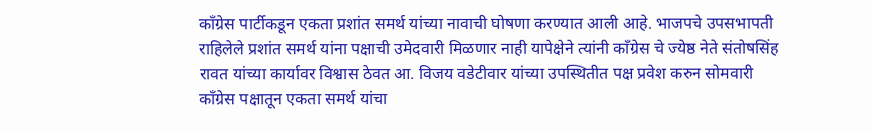काँग्रेस पार्टीकडून एकता प्रशांत समर्थ यांच्या नावाची घोषणा करण्यात आली आहे. भाजपचे उपसभापती राहिलेले प्रशांत समर्थ यांना पक्षाची उमेदवारी मिळणार नाही यापेक्षेने त्यांनी काँग्रेस चे ज्येष्ठ नेते संतोषसिंह रावत यांच्या कार्यावर विश्वास ठेवत आ. विजय वडेटीवार यांच्या उपस्थितीत पक्ष प्रवेश करुन सोमवारी काँग्रेस पक्षातून एकता समर्थ यांचा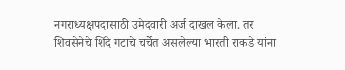नगराध्यक्षपदासाठी उमेदवारी अर्ज दाखल केला. तर शिवसेनेचे शिंदे गटाचे चर्चेत असलेल्या भारती राकडे यांना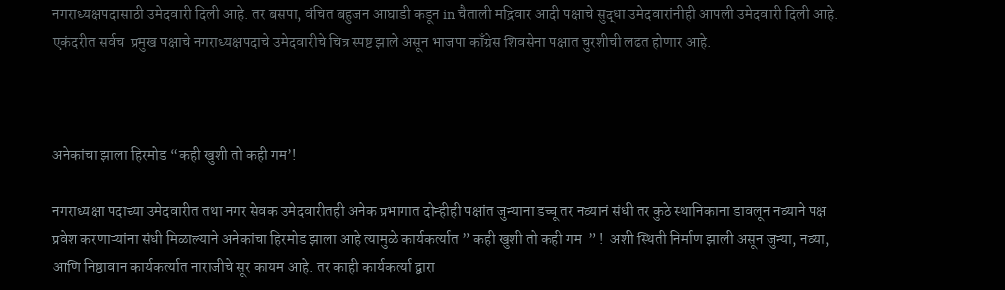नगराध्यक्षपदासाठी उमेदवारी दिली आहे. तर बसपा, वंचित बहुजन आघाडी कडून in चैताली मद्रिवार आदी पक्षाचे सुद्धा उमेदवारांनीही आपली उमेदवारी दिली आहे. एकंदरीत सर्वच  प्रमुख पक्षाचे नगराध्यक्षपदाचे उमेदवारीचे चित्र स्पष्ट झाले असून भाजपा काँग्रेस शिवसेना पक्षात चुरशीची लढत होणार आहे.



अनेकांचा झाला हिरमोड “कही खुशी तो कही गम’!

नगराध्यक्षा पदाच्या उमेदवारीत तथा नगर सेवक उमेदवारीतही अनेक प्रभागात दोन्हीही पक्षांत जुन्याना डच्चू तर नव्यानं संधी तर कुठे स्थानिकाना डावलून नव्याने पक्ष प्रवेश करणाऱ्यांना संधी मिळाल्याने अनेकांचा हिरमोड झाला आहे त्यामुळे कार्यकर्त्यात ” कही खुशी तो कही गम  ” !  अशी स्थिती निर्माण झाली असून जुन्या, नव्या, आणि निष्ठावान कार्यकर्त्यात नाराजीचे सूर कायम आहे. तर काही कार्यकर्त्या द्वारा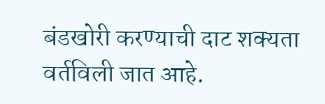बंडखोरी करण्याची दाट शक्यता वर्तविली जात आहे.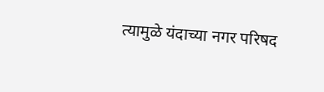त्यामुळे यंदाच्या नगर परिषद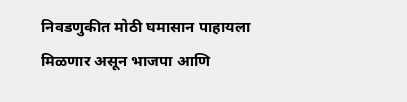निवडणुकीत मोठी घमासान पाहायला मिळणार असून भाजपा आणि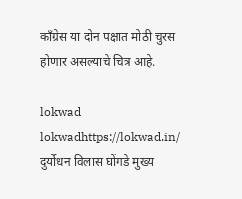काँग्रेस या दोन पक्षात मोठी चुरस होणार असल्याचे चित्र आहे.

lokwad
lokwadhttps://lokwad.in/
दुर्योधन विलास घोंगडे मुख्य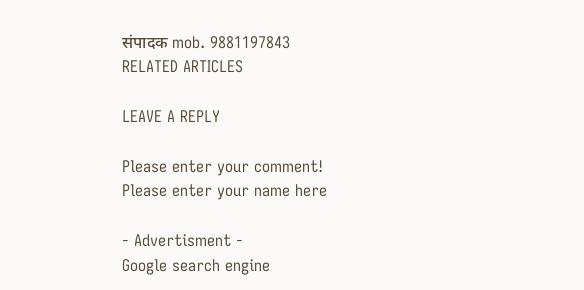संपादक mob. 9881197843
RELATED ARTICLES

LEAVE A REPLY

Please enter your comment!
Please enter your name here

- Advertisment -
Google search engine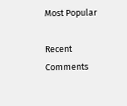Most Popular

Recent Comments